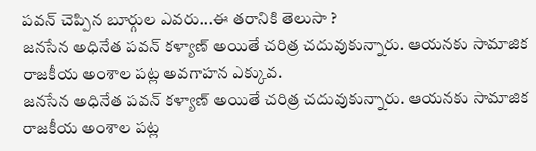పవన్ చెప్పిన బూర్గుల ఎవరు...ఈ తరానికి తెలుసా ?
జనసేన అధినేత పవన్ కళ్యాణ్ అయితే చరిత్ర చదువుకున్నారు. ఆయనకు సామాజిక రాజకీయ అంశాల పట్ల అవగాహన ఎక్కువ.
జనసేన అధినేత పవన్ కళ్యాణ్ అయితే చరిత్ర చదువుకున్నారు. ఆయనకు సామాజిక రాజకీయ అంశాల పట్ల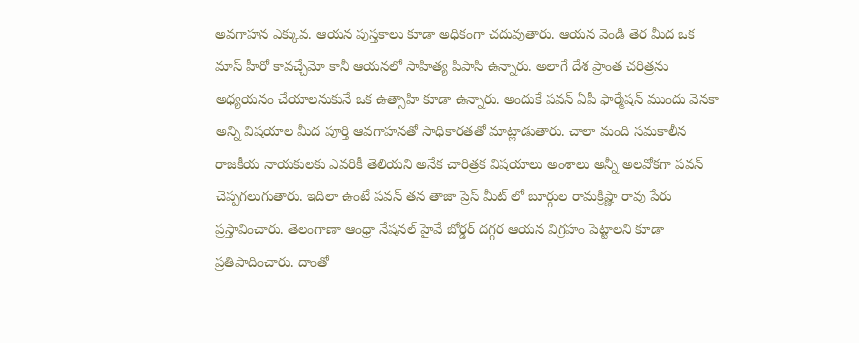అవగాహన ఎక్కువ. ఆయన పుస్తకాలు కూడా అధికంగా చదువుతారు. ఆయన వెండి తెర మీద ఒక మాస్ హీరో కావచ్చేమో కానీ ఆయనలో సాహిత్య పిపాసి ఉన్నారు. అలాగే దేశ ప్రాంత చరిత్రను అధ్యయనం చేయాలనుకునే ఒక ఉత్సాహి కూడా ఉన్నారు. అందుకే పవన్ ఏపీ ఫార్మేషన్ ముందు వెనకా అన్ని విషయాల మీద పూర్తి ఆవగాహనతో సాధికారతతో మాట్లాడుతారు. చాలా మంది సమకాలీన రాజకీయ నాయకులకు ఎవరికీ తెలియని అనేక చారిత్రక విషయాలు అంశాలు అన్నీ అలవోకగా పవన్ చెప్పగలుగుతారు. ఇదిలా ఉంటే పవన్ తన తాజా ప్రెస్ మీట్ లో బూర్గుల రామక్రిష్ణా రావు పేరు ప్రస్తావించారు. తెలంగాణా ఆంధ్రా నేషనల్ హైవే బోర్డర్ దగ్గర ఆయన విగ్రహం పెట్టాలని కూడా ప్రతిపాదించారు. దాంతో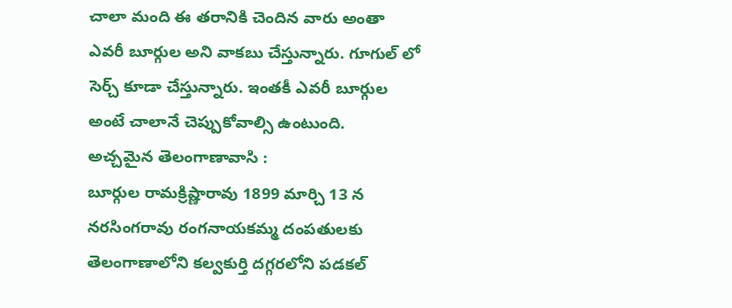చాలా మంది ఈ తరానికి చెందిన వారు అంతా ఎవరీ బూర్గుల అని వాకబు చేస్తున్నారు. గూగుల్ లో సెర్చ్ కూడా చేస్తున్నారు. ఇంతకీ ఎవరీ బూర్గుల అంటే చాలానే చెప్పుకోవాల్సి ఉంటుంది.
అచ్చమైన తెలంగాణావాసి :
బూర్గుల రామక్రిష్ణారావు 1899 మార్చి 13 న నరసింగరావు రంగనాయకమ్మ దంపతులకు తెలంగాణాలోని కల్వకుర్తి దగ్గరలోని పడకల్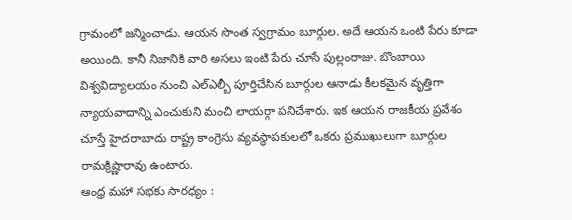గ్రామంలో జన్మించాడు. ఆయన సొంత స్వగ్రామం బూర్గుల. అదే ఆయన ఒంటి పేరు కూడా అయింది. కానీ నిజానికి వారి అసలు ఇంటి పేరు చూసే పుల్లంరాజు. బొంబాయి విశ్వవిద్యాలయం నుంచి ఎల్ఎల్బీ పూర్తిచేసిన బూర్గుల ఆనాడు కీలకమైన వృత్తిగా న్యాయవాదాన్ని ఎంచుకుని మంచి లాయర్గా పనిచేశారు. ఇక ఆయన రాజకీయ ప్రవేశం చూస్తే హైదరాబాదు రాష్ట్ర కాంగ్రెసు వ్యవస్థాపకులలో ఒకరు ప్రముఖులుగా బూర్గుల రామక్రిష్ణారావు ఉంటారు.
ఆంధ్ర మహా సభకు సారధ్యం :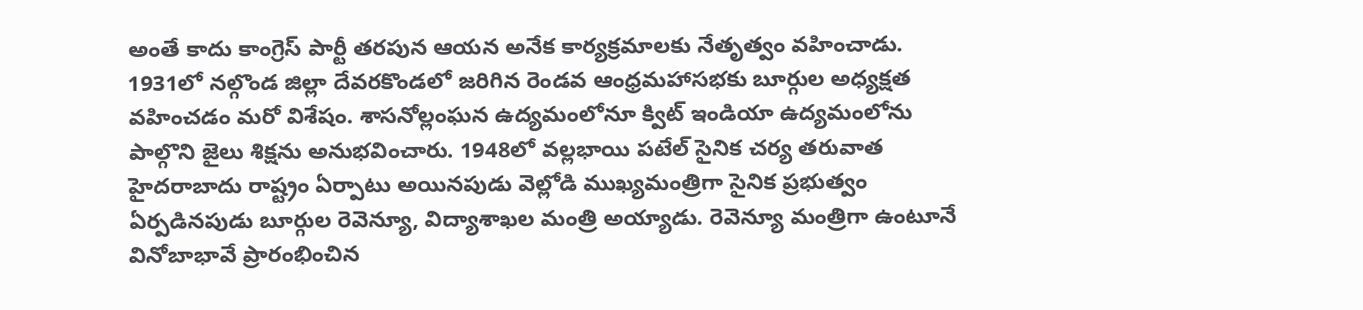అంతే కాదు కాంగ్రెస్ పార్టీ తరపున ఆయన అనేక కార్యక్రమాలకు నేతృత్వం వహించాడు. 1931లో నల్గొండ జిల్లా దేవరకొండలో జరిగిన రెండవ ఆంధ్రమహాసభకు బూర్గుల అధ్యక్షత వహించడం మరో విశేషం. శాసనోల్లంఘన ఉద్యమంలోనూ క్విట్ ఇండియా ఉద్యమంలోను పాల్గొని జైలు శిక్షను అనుభవించారు. 1948లో వల్లభాయి పటేల్ సైనిక చర్య తరువాత హైదరాబాదు రాష్ట్రం ఏర్పాటు అయినపుడు వెల్లోడి ముఖ్యమంత్రిగా సైనిక ప్రభుత్వం ఏర్పడినపుడు బూర్గుల రెవెన్యూ, విద్యాశాఖల మంత్రి అయ్యాడు. రెవెన్యూ మంత్రిగా ఉంటూనే వినోబాభావే ప్రారంభించిన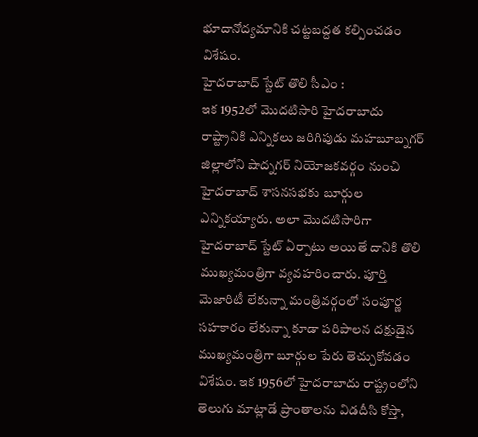భూదానోద్యమానికి చట్టబద్దత కల్పించడం విశేషం.
హైదరాబాద్ స్టేట్ తొలి సీఎం :
ఇక 1952లో మొదటిసారి హైదరాబాదు రాష్ట్రానికి ఎన్నికలు జరిగిపుడు మహబూబ్నగర్ జిల్లాలోని షాద్నగర్ నియోజకవర్గం నుంచి హైదరాబాద్ శాసనసభకు బూర్గుల ఎన్నికయ్యారు. అలా మొదటిసారిగా హైదరాబాద్ స్టేట్ ఏర్పాటు అయితే దానికి తొలి ముఖ్యమంత్రిగా వ్యవహరించారు. పూర్తి మెజారిటీ లేకున్నా మంత్రివర్గంలో సంపూర్ణ సహకారం లేకున్నా కూడా పరిపాలన దక్షుడైన ముఖ్యమంత్రిగా బూర్గుల పేరు తెచ్చుకోవడం విశేషం. ఇక 1956లో హైదరాబాదు రాష్ట్రంలోని తెలుగు మాట్లాడే ప్రాంతాలను విడదీసి కోస్తా,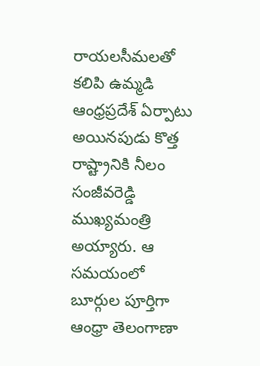రాయలసీమలతో కలిపి ఉమ్మడి ఆంధ్రప్రదేశ్ ఏర్పాటు అయినపుడు కొత్త రాష్ట్రానికి నీలం సంజీవరెడ్డి ముఖ్యమంత్రి అయ్యారు. ఆ సమయంలో బూర్గుల పూర్తిగా ఆంధ్రా తెలంగాణా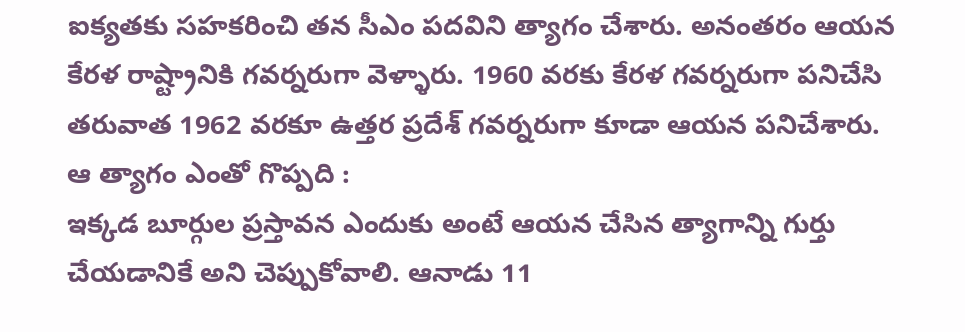ఐక్యతకు సహకరించి తన సీఎం పదవిని త్యాగం చేశారు. అనంతరం ఆయన కేరళ రాష్ట్రానికి గవర్నరుగా వెళ్ళారు. 1960 వరకు కేరళ గవర్నరుగా పనిచేసి తరువాత 1962 వరకూ ఉత్తర ప్రదేశ్ గవర్నరుగా కూడా ఆయన పనిచేశారు.
ఆ త్యాగం ఎంతో గొప్పది :
ఇక్కడ బూర్గుల ప్రస్తావన ఎందుకు అంటే ఆయన చేసిన త్యాగాన్ని గుర్తు చేయడానికే అని చెప్పుకోవాలి. ఆనాడు 11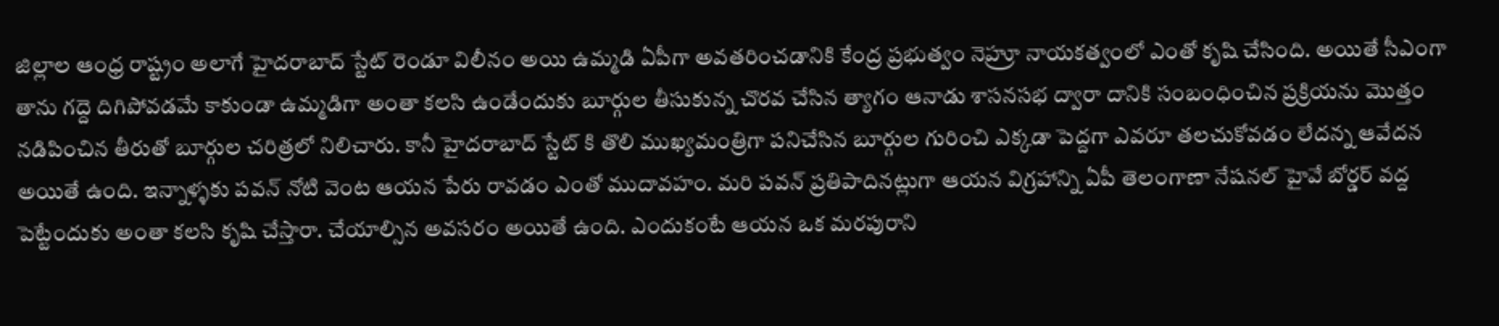జిల్లాల ఆంధ్ర రాష్ట్రం అలాగే హైదరాబాద్ స్టేట్ రెండూ విలీనం అయి ఉమ్మడి ఏపీగా అవతరించడానికి కేంద్ర ప్రభుత్వం నెహ్రూ నాయకత్వంలో ఎంతో కృషి చేసింది. అయితే సీఎంగా తాను గద్దె దిగిపోవడమే కాకుండా ఉమ్మడిగా అంతా కలసి ఉండేందుకు బూర్గుల తీసుకున్న చొరవ చేసిన త్యాగం ఆనాడు శాసనసభ ద్వారా దానికి సంబంధించిన ప్రక్రియను మొత్తం నడిపించిన తీరుతో బూర్గుల చరిత్రలో నిలిచారు. కానీ హైదరాబాద్ స్టేట్ కి తొలి ముఖ్యమంత్రిగా పనిచేసిన బూర్గుల గురించి ఎక్కడా పెద్దగా ఎవరూ తలచుకోవడం లేదన్న ఆవేదన అయితే ఉంది. ఇన్నాళ్ళకు పవన్ నోటి వెంట ఆయన పేరు రావడం ఎంతో ముదావహం. మరి పవన్ ప్రతిపాదినట్లుగా ఆయన విగ్రహాన్ని ఏపీ తెలంగాణా నేషనల్ హైవే బోర్డర్ వద్ద పెట్టేందుకు అంతా కలసి కృషి చేస్తారా. చేయాల్సిన అవసరం అయితే ఉంది. ఎందుకంటే ఆయన ఒక మరపురాని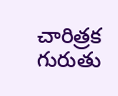చారిత్రక గురుతు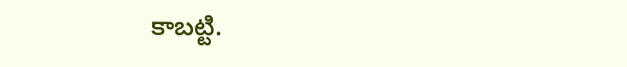కాబట్టి.